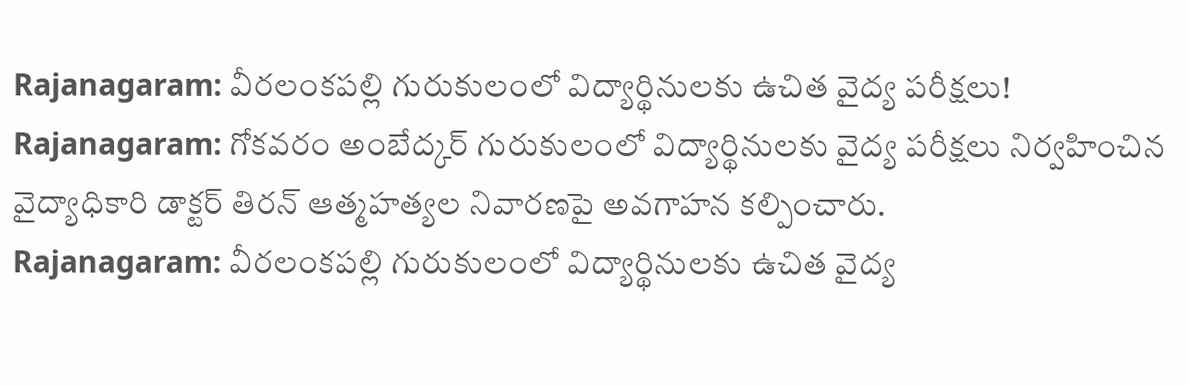Rajanagaram: వీరలంకపల్లి గురుకులంలో విద్యార్థినులకు ఉచిత వైద్య పరీక్షలు!
Rajanagaram: గోకవరం అంబేద్కర్ గురుకులంలో విద్యార్థినులకు వైద్య పరీక్షలు నిర్వహించిన వైద్యాధికారి డాక్టర్ తిరన్ ఆత్మహత్యల నివారణపై అవగాహన కల్పించారు.
Rajanagaram: వీరలంకపల్లి గురుకులంలో విద్యార్థినులకు ఉచిత వైద్య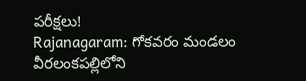పరీక్షలు!
Rajanagaram: గోకవరం మండలం వీరలంకపల్లిలోని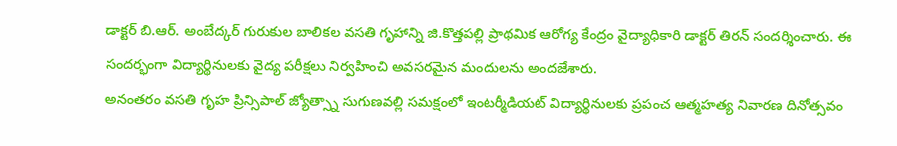డాక్టర్ బి.ఆర్. అంబేద్కర్ గురుకుల బాలికల వసతి గృహాన్ని జి.కొత్తపల్లి ప్రాథమిక ఆరోగ్య కేంద్రం వైద్యాధికారి డాక్టర్ తిరన్ సందర్శించారు. ఈ సందర్భంగా విద్యార్థినులకు వైద్య పరీక్షలు నిర్వహించి అవసరమైన మందులను అందజేశారు.
అనంతరం వసతి గృహ ప్రిన్సిపాల్ జ్యోత్స్నా సుగుణవల్లి సమక్షంలో ఇంటర్మీడియట్ విద్యార్థినులకు ప్రపంచ ఆత్మహత్య నివారణ దినోత్సవం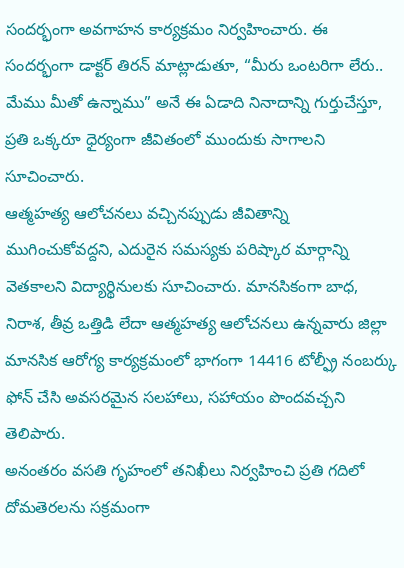సందర్భంగా అవగాహన కార్యక్రమం నిర్వహించారు. ఈ సందర్భంగా డాక్టర్ తిరన్ మాట్లాడుతూ, “మీరు ఒంటరిగా లేరు.. మేము మీతో ఉన్నాము” అనే ఈ ఏడాది నినాదాన్ని గుర్తుచేస్తూ, ప్రతి ఒక్కరూ ధైర్యంగా జీవితంలో ముందుకు సాగాలని సూచించారు.
ఆత్మహత్య ఆలోచనలు వచ్చినప్పుడు జీవితాన్ని ముగించుకోవద్దని, ఎదురైన సమస్యకు పరిష్కార మార్గాన్ని వెతకాలని విద్యార్థినులకు సూచించారు. మానసికంగా బాధ, నిరాశ, తీవ్ర ఒత్తిడి లేదా ఆత్మహత్య ఆలోచనలు ఉన్నవారు జిల్లా మానసిక ఆరోగ్య కార్యక్రమంలో భాగంగా 14416 టోల్ఫ్రీ నంబర్కు ఫోన్ చేసి అవసరమైన సలహాలు, సహాయం పొందవచ్చని తెలిపారు.
అనంతరం వసతి గృహంలో తనిఖీలు నిర్వహించి ప్రతి గదిలో దోమతెరలను సక్రమంగా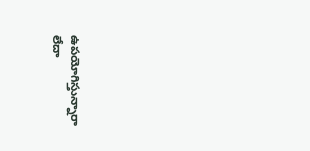ఉపయోగిస్తున్నారా లేదా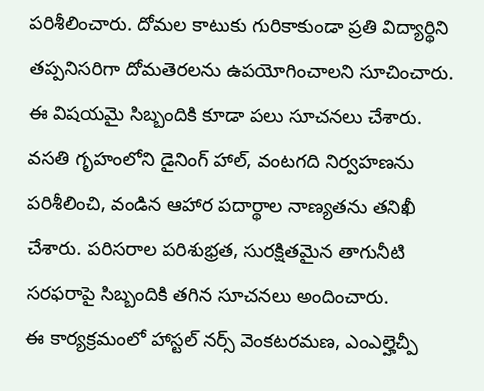పరిశీలించారు. దోమల కాటుకు గురికాకుండా ప్రతి విద్యార్థిని తప్పనిసరిగా దోమతెరలను ఉపయోగించాలని సూచించారు. ఈ విషయమై సిబ్బందికి కూడా పలు సూచనలు చేశారు.
వసతి గృహంలోని డైనింగ్ హాల్, వంటగది నిర్వహణను పరిశీలించి, వండిన ఆహార పదార్థాల నాణ్యతను తనిఖీ చేశారు. పరిసరాల పరిశుభ్రత, సురక్షితమైన తాగునీటి సరఫరాపై సిబ్బందికి తగిన సూచనలు అందించారు.
ఈ కార్యక్రమంలో హాస్టల్ నర్స్ వెంకటరమణ, ఎంఎల్హెచ్పీ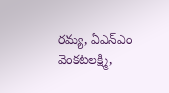రమ్య, ఏఎన్ఎం వెంకటలక్ష్మి,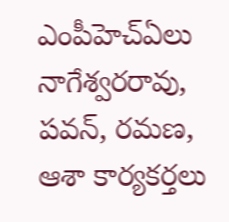ఎంపీహెచ్ఏలు నాగేశ్వరరావు, పవన్, రమణ, ఆశా కార్యకర్తలు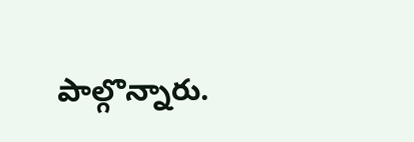పాల్గొన్నారు.